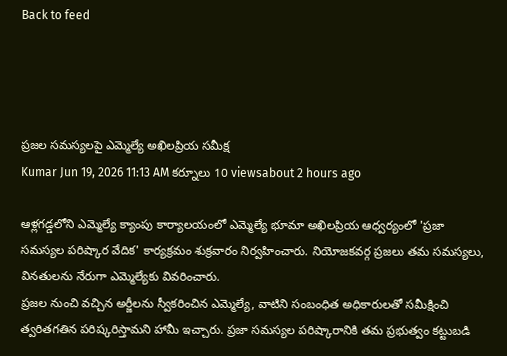Back to feed




ప్రజల సమస్యలపై ఎమ్మెల్యే అఖిలప్రియ సమీక్ష
Kumar Jun 19, 2026 11:13 AM కర్నూలు 10 viewsabout 2 hours ago

ఆళ్లగడ్డలోని ఎమ్మెల్యే క్యాంపు కార్యాలయంలో ఎమ్మెల్యే భూమా అఖిలప్రియ ఆధ్వర్యంలో 'ప్రజా సమస్యల పరిష్కార వేదిక' కార్యక్రమం శుక్రవారం నిర్వహించారు. నియోజకవర్గ ప్రజలు తమ సమస్యలు, వినతులను నేరుగా ఎమ్మెల్యేకు వివరించారు.
ప్రజల నుంచి వచ్చిన అర్జీలను స్వీకరించిన ఎమ్మెల్యే, వాటిని సంబంధిత అధికారులతో సమీక్షించి త్వరితగతిన పరిష్కరిస్తామని హామీ ఇచ్చారు. ప్రజా సమస్యల పరిష్కారానికి తమ ప్రభుత్వం కట్టుబడి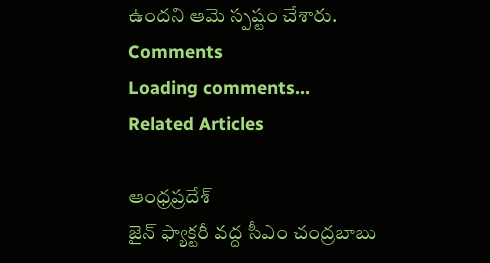ఉందని ఆమె స్పష్టం చేశారు.
Comments
Loading comments...
Related Articles

ఆంధ్రప్రదేశ్
జైన్ ఫ్యాక్టరీ వద్ద సీఎం చంద్రబాబు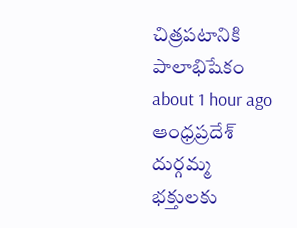చిత్రపటానికి పాలాభిషేకం
about 1 hour ago
ఆంధ్రప్రదేశ్
దుర్గమ్మ భక్తులకు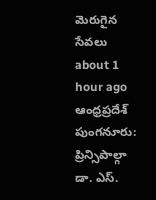మెరుగైన సేవలు
about 1 hour ago
ఆంధ్రప్రదేశ్
పుంగనూరు: ప్రిన్సిపాల్గా డా. ఎస్.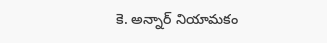కె. అన్నార్ నియామకం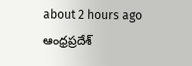about 2 hours ago
ఆంధ్రప్రదేశ్